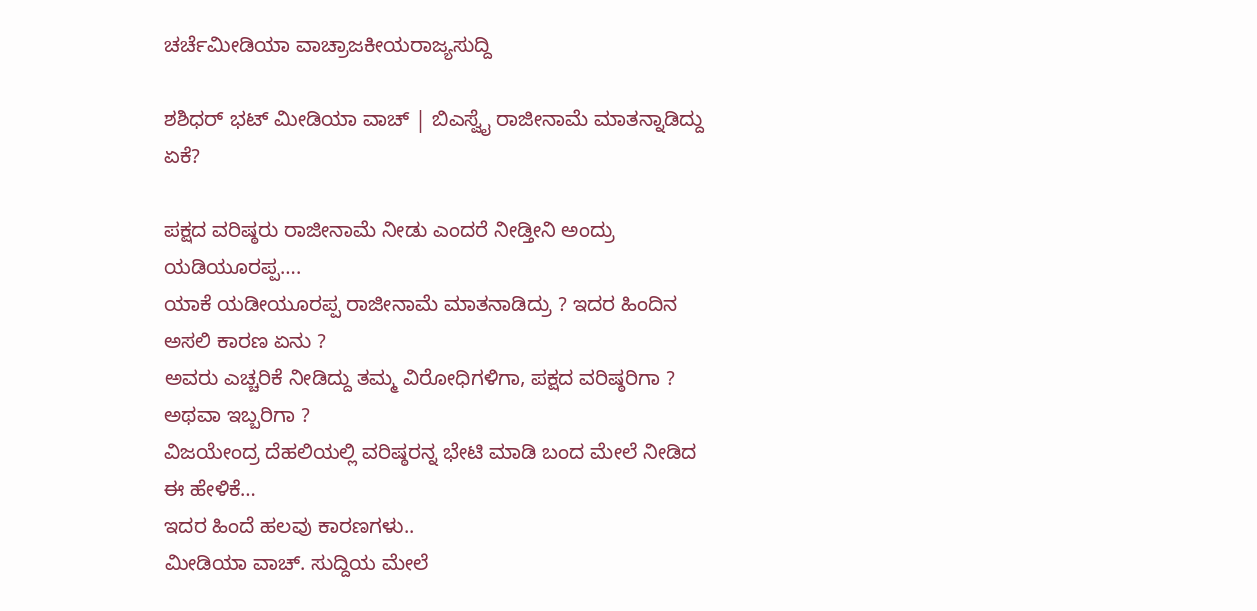ಚರ್ಚೆಮೀಡಿಯಾ ವಾಚ್ರಾಜಕೀಯರಾಜ್ಯಸುದ್ದಿ

ಶಶಿಧರ್ ಭಟ್ ಮೀಡಿಯಾ ವಾಚ್ | ಬಿಎಸ್ವೈ ರಾಜೀನಾಮೆ ಮಾತನ್ನಾಡಿದ್ದು ಏಕೆ?

ಪಕ್ಷದ ವರಿಷ್ಠರು ರಾಜೀನಾಮೆ ನೀಡು ಎಂದರೆ ನೀಡ್ತೀನಿ ಅಂದ್ರು ಯಡಿಯೂರಪ್ಪ….
ಯಾಕೆ ಯಡೀಯೂರಪ್ಪ ರಾಜೀನಾಮೆ ಮಾತನಾಡಿದ್ರು ? ಇದರ ಹಿಂದಿನ ಅಸಲಿ ಕಾರಣ ಏನು ?
ಅವರು ಎಚ್ಚರಿಕೆ ನೀಡಿದ್ದು ತಮ್ಮ ವಿರೋಧಿಗಳಿಗಾ, ಪಕ್ಷದ ವರಿಷ್ಠರಿಗಾ ? ಅಥವಾ ಇಬ್ಬರಿಗಾ ?
ವಿಜಯೇಂದ್ರ ದೆಹಲಿಯಲ್ಲಿ ವರಿಷ್ಠರನ್ನ ಭೇಟಿ ಮಾಡಿ ಬಂದ ಮೇಲೆ ನೀಡಿದ ಈ ಹೇಳಿಕೆ…
ಇದರ ಹಿಂದೆ ಹಲವು ಕಾರಣಗಳು..
ಮೀಡಿಯಾ ವಾಚ್. ಸುದ್ದಿಯ ಮೇಲೆ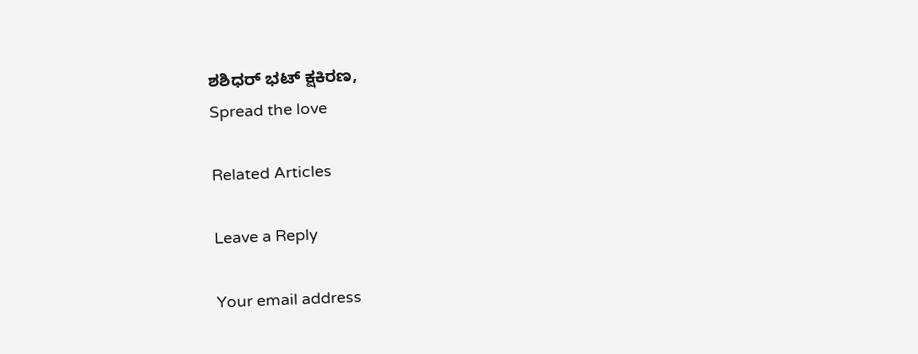ಶಶಿಧರ್ ಭಟ್ ಕ್ಷಕಿರಣ,
Spread the love

Related Articles

Leave a Reply

Your email address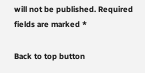will not be published. Required fields are marked *

Back to top button